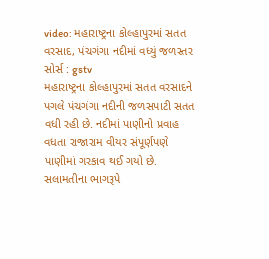video: મહારાષ્ટ્રના કોલ્હાપુરમાં સતત વરસાદ, પંચગંગા નદીમાં વધ્યું જળસ્તર
સોર્સ : gstv
મહારાષ્ટ્રના કોલ્હાપુરમાં સતત વરસાદને પગલે પંચગંગા નદીની જળસપાટી સતત વધી રહી છે. નદીમાં પાણીનો પ્રવાહ વધતા રાજારામ વીયર સંપૂર્ણપણે પાણીમાં ગરકાવ થઈ ગયો છે. સલામતીના ભાગરૂપે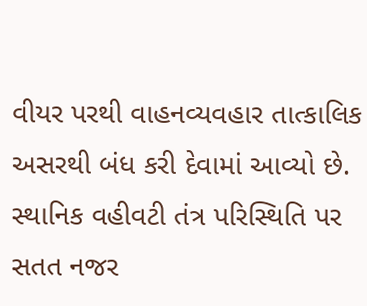વીયર પરથી વાહનવ્યવહાર તાત્કાલિક અસરથી બંધ કરી દેવામાં આવ્યો છે. સ્થાનિક વહીવટી તંત્ર પરિસ્થિતિ પર સતત નજર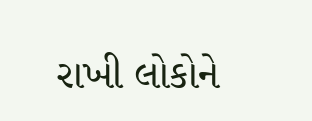રાખી લોકોને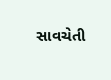સાવચેતી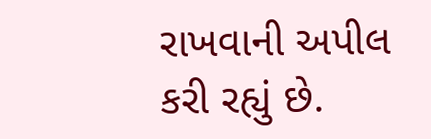રાખવાની અપીલ કરી રહ્યું છે.